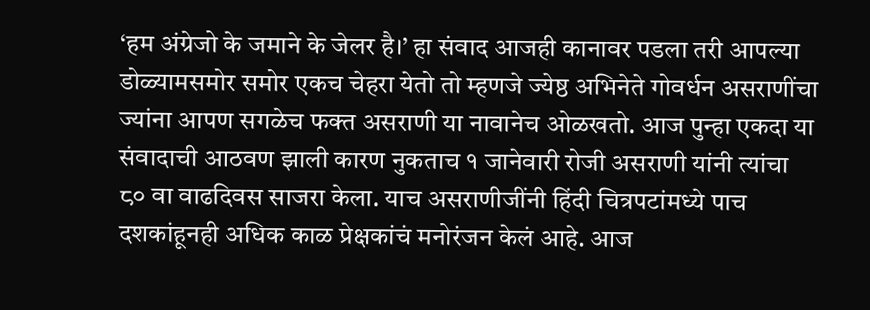‘हम अंग्रेजो के जमाने के जेलर है।’ हा संवाद आजही कानावर पडला तरी आपल्या डोळ्यामसमोर समोर एकच चेहरा येतो तो म्हणजे ज्येष्ठ अभिनेते गोवर्धन असराणींचा ज्यांना आपण सगळेच फक्त असराणी या नावानेच ओळखतो. आज पुन्हा एकदा या संवादाची आठवण झाली कारण नुकताच १ जानेवारी रोजी असराणी यांनी त्यांचा ८० वा वाढदिवस साजरा केला. याच असराणीजींनी हिंदी चित्रपटांमध्ये पाच दशकांहूनही अधिक काळ प्रेक्षकांचं मनोरंजन केलं आहे. आज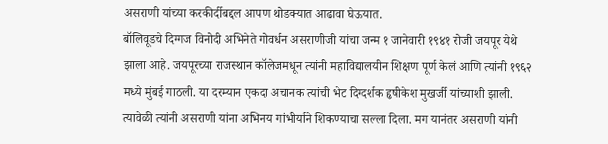असराणी यांच्या करकीर्दीबद्दल आपण थोडक्यात आढावा घेऊयात.
बॉलिवूडचे दिग्गज विनोदी अभिनेते गोवर्धन असराणीजी यांचा जन्म १ जानेवारी १९४१ रोजी जयपूर येथे झाला आहे. जयपूरच्या राजस्थान कॉलेजमधून त्यांनी महाविद्यालयीन शिक्षण पूर्ण केलं आणि त्यांनी १९६२ मध्ये मुंबई गाठली. या दरम्यान एकदा अचानक त्यांची भेट दिग्दर्शक हृषीकेश मुखर्जी यांच्याशी झाली. त्यावेळी त्यांनी असराणी यांना अभिनय गांभीर्याने शिकण्याचा सल्ला दिला. मग यानंतर असराणी यांनी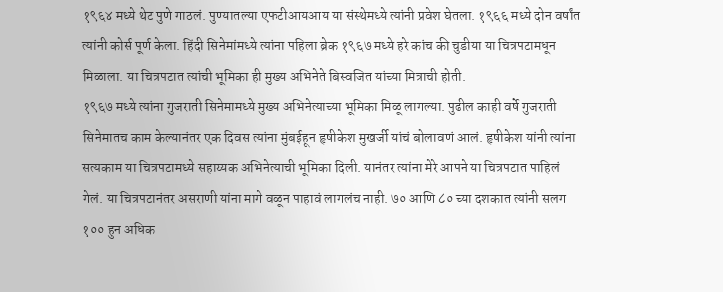१९६४ मध्ये थेट पुणे गाठलं. पुण्यातल्या एफटीआयआय या संस्थेमध्ये त्यांनी प्रवेश घेतला. १९६६ मध्ये दोन वर्षांत त्यांनी कोर्स पूर्ण केला. हिंदी सिनेमांमध्ये त्यांना पहिला ब्रेक १९६७ मध्ये हरे कांच की चुडीया या चित्रपटामधून मिळाला. या चित्रपटात त्यांची भूमिका ही मुख्य अभिनेते बिस्वजित यांच्या मित्राची होती.
१९६७ मध्ये त्यांना गुजराती सिनेमामध्ये मुख्य अभिनेत्याच्या भूमिका मिळू लागल्या. पुढील काही वर्षे गुजराती सिनेमातच काम केल्यानंतर एक दिवस त्यांना मुंबईहून हृषीकेश मुखर्जी यांचं बोलावणं आलं. हृषीकेश यांनी त्यांना सत्यकाम या चित्रपटामध्ये सहाय्यक अभिनेत्याची भूमिका दिली. यानंतर त्यांना मेरे आपने या चित्रपटात पाहिलं गेलं. या चित्रपटानंतर असराणी यांना मागे वळून पाहावं लागलंच नाही. ७० आणि ८० च्या दशकात त्यांनी सलग १०० हुन अधिक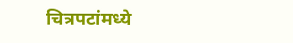चित्रपटांमध्ये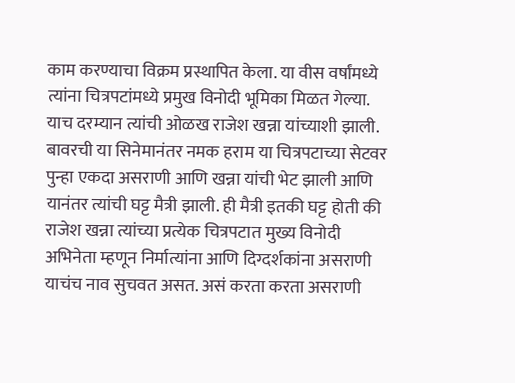काम करण्याचा विक्रम प्रस्थापित केला. या वीस वर्षांमध्ये त्यांना चित्रपटांमध्ये प्रमुख विनोदी भूमिका मिळत गेल्या.
याच दरम्यान त्यांची ओळख राजेश खन्ना यांच्याशी झाली. बावरची या सिनेमानंतर नमक हराम या चित्रपटाच्या सेटवर पुन्हा एकदा असराणी आणि खन्ना यांची भेट झाली आणि यानंतर त्यांची घट्ट मैत्री झाली. ही मैत्री इतकी घट्ट होती की राजेश खन्ना त्यांच्या प्रत्येक चित्रपटात मुख्य विनोदी अभिनेता म्हणून निर्मात्यांना आणि दिग्दर्शकांना असराणी याचंच नाव सुचवत असत. असं करता करता असराणी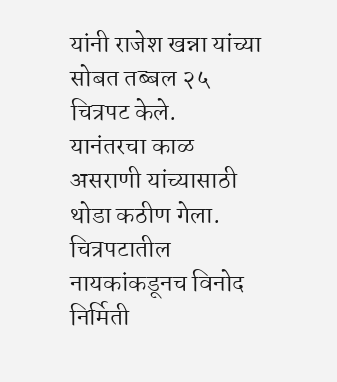यांनी राजेश खन्ना यांच्या सोबत तब्बल २५ चित्रपट केले.
यानंतरचा काळ असराणी यांच्यासाठी थोडा कठीण गेला. चित्रपटातील नायकांकडूनच विनोद निर्मिती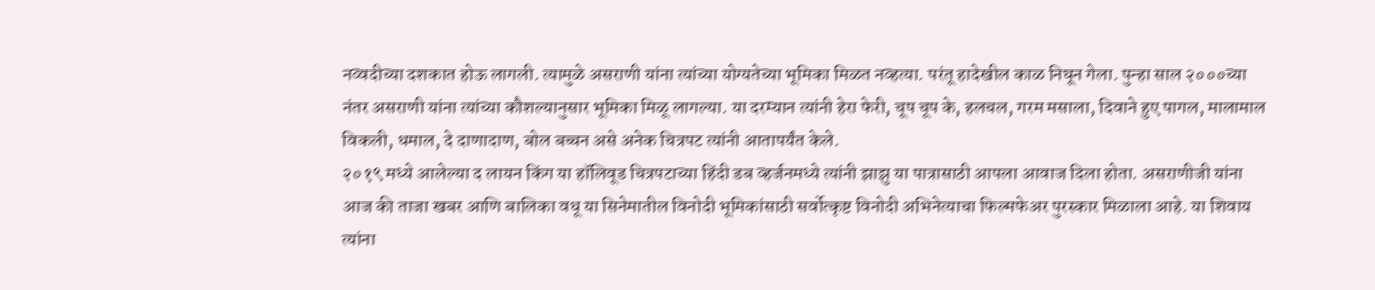नव्वदीच्या दशकात होऊ लागली. त्यामुळे असराणी यांना त्यांच्या योग्यतेच्या भूमिका मिळत नव्हत्या. परंतू हादेखील काळ निघून गेला. पुन्हा साल २०००च्या नंतर असराणी यांना त्यांच्या कौशल्यानुसार भूमिका मिळू लागल्या. या दरम्यान त्यांनी हेरा फेरी, चूप चूप के, हलचल, गरम मसाला, दिवाने हुए पागल, मालामाल विकली, धमाल, दे दाणादाण, बोल बच्चन असे अनेक चित्रपट त्यांनी आतापर्यंत केले.
२०१९ मध्ये आलेल्या द लायन किंग या हॉलिवूड चित्रपटाच्या हिंदी डब व्हर्जनमध्ये त्यांनी झाझु या पात्रासाठी आपला आवाज दिला होता. असराणीजी यांना आज की ताजा खबर आणि बालिका वधू या सिनेमातील विनोदी भूमिकांसाठी सर्वोत्कृष्ट विनोदी अभिनेत्याचा फिल्मफेअर पुरस्कार मिळाला आहे. या शिवाय त्यांना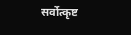सर्वोत्कृष्ट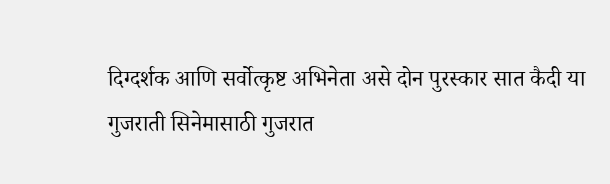दिग्दर्शक आणि सर्वोत्कृष्ट अभिनेता असे दोन पुरस्कार सात कैदी या गुजराती सिनेमासाठी गुजरात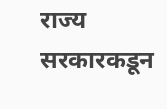राज्य सरकारकडून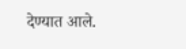देण्यात आले.